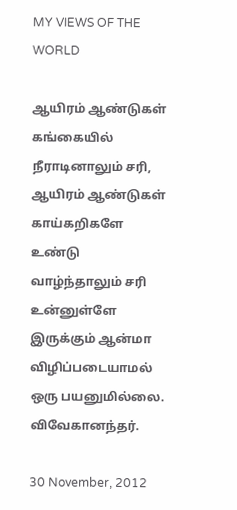MY VIEWS OF THE WORLD

ஆயிரம் ஆண்டுகள் கங்கையில் நீராடினாலும் சரி, ஆயிரம் ஆண்டுகள் காய்கறிகளே உண்டு வாழ்ந்தாலும் சரி உன்னுள்ளே இருக்கும் ஆன்மா விழிப்படையாமல் ஒரு பயனுமில்லை. விவேகானந்தர்.

30 November, 2012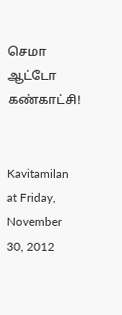செமா ஆட்டோ கண்காட்சி!


Kavitamilan at Friday, November 30, 2012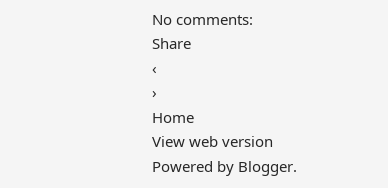No comments:
Share
‹
›
Home
View web version
Powered by Blogger.